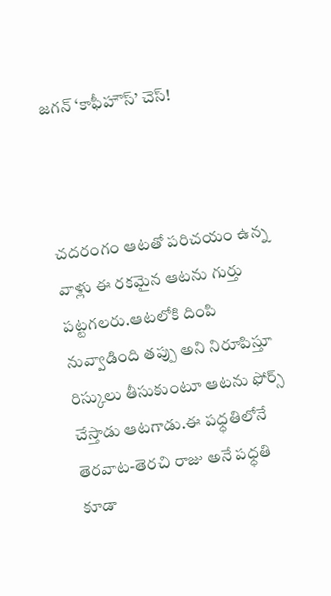జగన్ ‘కాఫీహౌస్’ చెస్!



చదరంగం ఆటతో పరిచయం ఉన్న వాళ్లు ఈ రకమైన ఆటను గుర్తు పట్టగలరు.ఆటలోకి దింపి నువ్వాడింది తప్పు అని నిరూపిస్తూ  రిస్కులు తీసుకుంటూ ఆటను ఫోర్స్ చేస్తాడు ఆటగాడు.ఈ పధ్ధతిలోనే తెరవాట-తెరచి రాజు అనే పధ్ధతి కూడా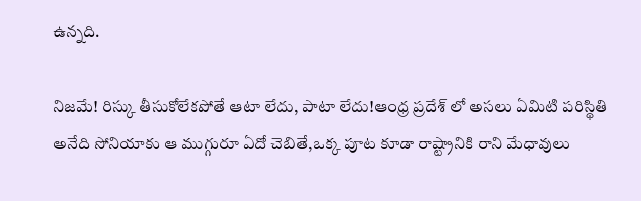ఉన్నది.

నిజమే! రిస్కు తీసుకోలేకపోతే ఆటా లేదు, పాటా లేదు!ఆంధ్ర ప్రదేశ్ లో అసలు ఏమిటి పరిస్థితి అనేది సోనియాకు ఆ ముగ్గురూ ఏదో చెబితే,ఒక్క పూట కూడా రాష్ట్రానికి రాని మేధావులు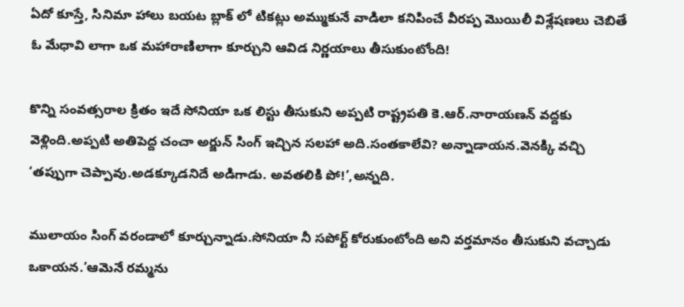ఏదో కూస్తే, సినిమా హాలు బయట బ్లాక్ లో టికట్లు అమ్ముకునే వాడిలా కనిపించే వీరప్ప మొయిలీ విశ్లేషణలు చెబితే ఓ మేధావి లాగా ఒక మహారాణిలాగా కూర్చుని ఆవిడ నిర్ణయాలు తీసుకుంటోంది!

కొన్ని సంవత్సరాల క్రితం ఇదే సోనియా ఒక లిస్టు తీసుకుని అప్పటి రాష్ట్రపతి కె.ఆర్.నారాయణన్ వద్దకు వెళ్లింది.అప్పటి అతిపెద్ద చంచా అర్జున్ సింగ్ ఇచ్చిన సలహా అది.సంతకాలేవి? అన్నాడాయన.వెనక్కి వచ్చి ‘తప్పుగా చెప్పావు.అడక్కూడనిదే అడిగాడు. అవతలికి పో!’,అన్నది.

ములాయం సింగ్ వరండాలో కూర్చున్నాడు.సోనియా నీ సపోర్ట్ కోరుకుంటోంది అని వర్తమానం తీసుకుని వచ్చాడు ఒకాయన.’ఆమెనే రమ్మను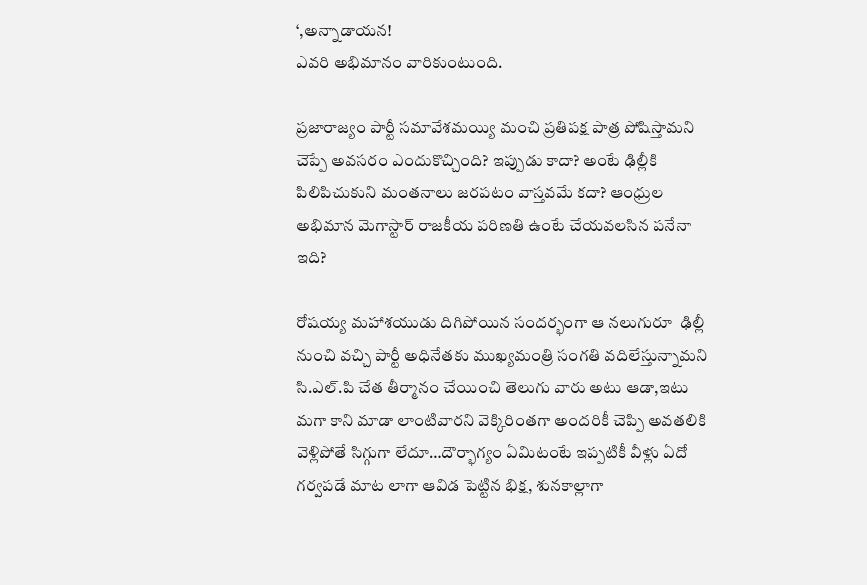‘,అన్నాడాయన!
ఎవరి అభిమానం వారికుంటుంది.

ప్రజారాజ్యం పార్టీ సమావేశమయ్యి మంచి ప్రతిపక్ష పాత్ర పోషిస్తామని చెప్పే అవసరం ఎందుకొచ్చింది? ఇప్పుడు కాదా? అంటే ఢిల్లీకి పిలిపిచుకుని మంతనాలు జరపటం వాస్తవమే కదా? ఆంధ్రుల అభిమాన మెగాస్టార్ రాజకీయ పరిణతి ఉంటే చేయవలసిన పనేనా ఇది?

రోషయ్య మహాశయుడు దిగిపోయిన సందర్భంగా ఆ నలుగురూ  ఢిల్లీ నుంచి వచ్చి పార్టీ అధినేతకు ముఖ్యమంత్రి సంగతి వదిలేస్తున్నామని సి.ఎల్.పి చేత తీర్మానం చేయించి తెలుగు వారు అటు ఆడా,ఇటు మగా కాని మాడా లాంటివారని వెక్కిరింతగా అందరికీ చెప్పి అవతలికి వెళ్లిపోతే సిగ్గుగా లేదూ…దౌర్భాగ్యం ఏమిటంటే ఇప్పటికీ వీళ్లు ఏదో గర్వపడే మాట లాగా ఆవిడ పెట్టిన భిక్ష, శునకాల్లాగా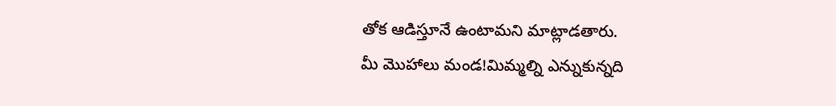తోక ఆడిస్తూనే ఉంటామని మాట్లాడతారు.
మీ మొహాలు మండ!మిమ్మల్ని ఎన్నుకున్నది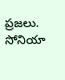ప్రజలు. సోనియా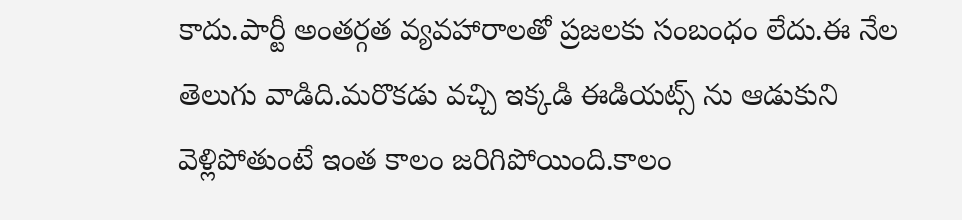కాదు.పార్టీ అంతర్గత వ్యవహారాలతో ప్రజలకు సంబంధం లేదు.ఈ నేల తెలుగు వాడిది.మరొకడు వచ్చి ఇక్కడి ఈడియట్స్ ను ఆడుకుని వెళ్లిపోతుంటే ఇంత కాలం జరిగిపోయింది.కాలం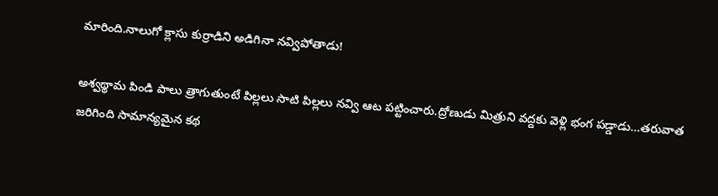మారింది.నాలుగో క్లాసు కుర్రాడిని అడిగినా నవ్విపోతాడు!

అశ్వథ్థామ పిండి పాలు త్రాగుతుంటే పిల్లలు సాటి పిల్లలు నవ్వి ఆట పట్టించారు.ద్రోణుడు మిత్రుని వద్దకు వెళ్లి భంగ పడ్డాడు…తరువాత జరిగింది సామాన్యమైన కథ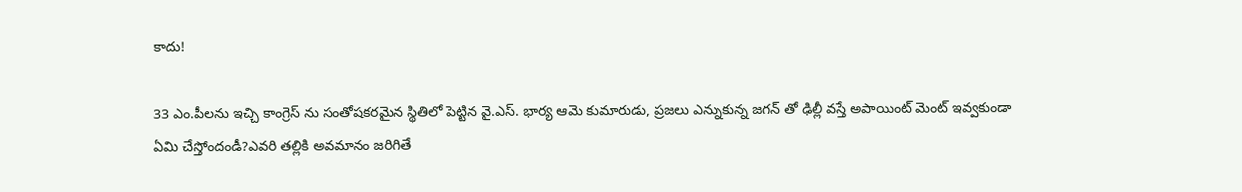కాదు!

33 ఎం.పీలను ఇచ్చి కాంగ్రెస్ ను సంతోషకరమైన స్థితిలో పెట్టిన వై.ఎస్. భార్య ఆమె కుమారుడు, ప్రజలు ఎన్నుకున్న జగన్ తో ఢిల్లీ వస్తే అపాయింట్ మెంట్ ఇవ్వకుండా ఏమి చేస్తోందండీ?ఎవరి తల్లికి అవమానం జరిగితే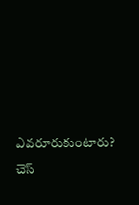ఎవరూరుకుంటారు?

చెస్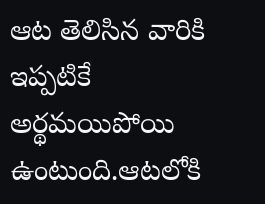ఆట తెలిసిన వారికి ఇప్పటికే అర్థమయిపోయి ఉంటుంది.ఆటలోకి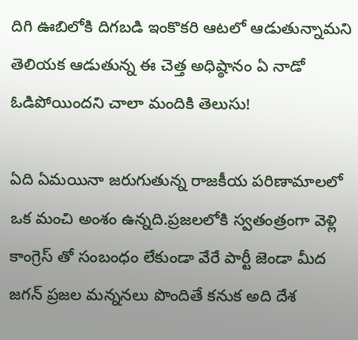దిగి ఊబిలోకి దిగబడి ఇంకొకరి ఆటలో ఆడుతున్నామని తెలియక ఆడుతున్న ఈ చెత్త అధిష్ఠానం ఏ నాడో ఓడిపోయిందని చాలా మందికి తెలుసు!

ఏది ఏమయినా జరుగుతున్న రాజకీయ పరిణామాలలో ఒక మంచి అంశం ఉన్నది.ప్రజలలోకి స్వతంత్రంగా వెళ్లి కాంగ్రెస్ తో సంబంధం లేకుండా వేరే పార్టీ జెండా మీద జగన్ ప్రజల మన్ననలు పొందితే కనుక అది దేశ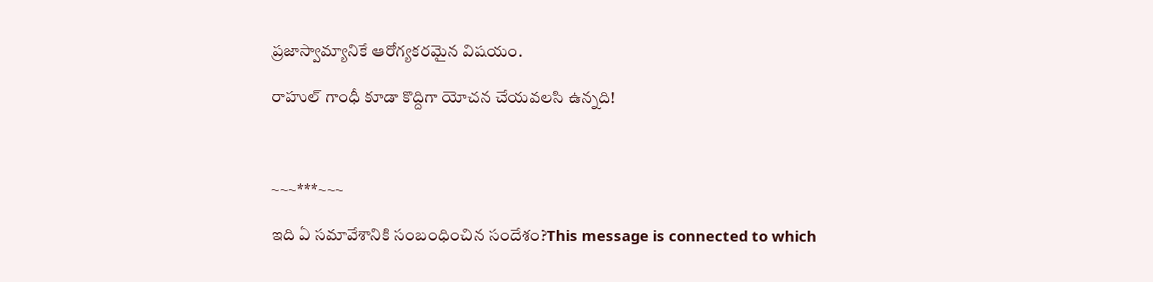ప్రజాస్వామ్యానికే ఆరోగ్యకరమైన విషయం.

రాహుల్ గాంధీ కూడా కొద్దిగా యోచన చేయవలసి ఉన్నది!



~~~***~~~

ఇది ఏ సమావేశానికి సంబంధించిన సందేశం?This message is connected to which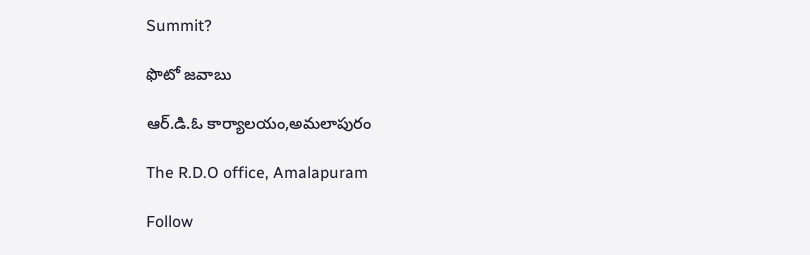Summit?

ఫొటో జవాబు

ఆర్.డి.ఓ కార్యాలయం,అమలాపురం

The R.D.O office, Amalapuram

Follow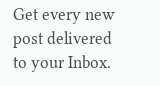Get every new post delivered to your Inbox.